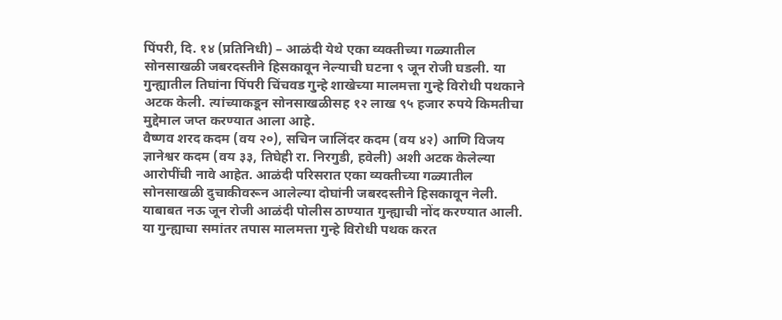पिंपरी, दि. १४ (प्रतिनिधी) – आळंदी येथे एका व्यक्तीच्या गळ्यातील सोनसाखळी जबरदस्तीने हिसकावून नेल्याची घटना ९ जून रोजी घडली. या गुन्ह्यातील तिघांना पिंपरी चिंचवड गुन्हे शाखेच्या मालमत्ता गुन्हे विरोधी पथकाने अटक केली. त्यांच्याकडून सोनसाखळीसह १२ लाख ९५ हजार रुपये किमतीचा मुद्देमाल जप्त करण्यात आला आहे.
वैष्णव शरद कदम (वय २०), सचिन जालिंदर कदम (वय ४२) आणि विजय ज्ञानेश्वर कदम (वय ३३, तिघेही रा. निरगुडी, हवेली) अशी अटक केलेल्या आरोपींची नावे आहेत. आळंदी परिसरात एका व्यक्तीच्या गळ्यातील सोनसाखळी दुचाकीवरून आलेल्या दोघांनी जबरदस्तीने हिसकावून नेली. याबाबत नऊ जून रोजी आळंदी पोलीस ठाण्यात गुन्ह्याची नोंद करण्यात आली. या गुन्ह्याचा समांतर तपास मालमत्ता गुन्हे विरोधी पथक करत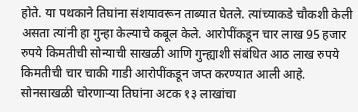होते. या पथकाने तिघांना संशयावरून ताब्यात घेतले. त्यांच्याकडे चौकशी केली असता त्यांनी हा गुन्हा केल्याचे कबूल केले. आरोपींकडून चार लाख 95 हजार रुपये किमतीची सोन्याची साखळी आणि गुन्ह्याशी संबंधित आठ लाख रुपये किमतीची चार चाकी गाडी आरोपींकडून जप्त करण्यात आली आहे.
सोनसाखळी चोरणाऱ्या तिघांना अटक १३ लाखांचा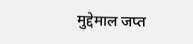मुद्देमाल जप्त